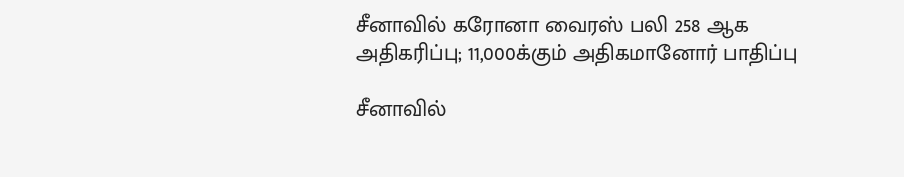சீனாவில் கரோனா வைரஸ் பலி 258 ஆக அதிகரிப்பு; 11,000க்கும் அதிகமானோர் பாதிப்பு

சீனாவில்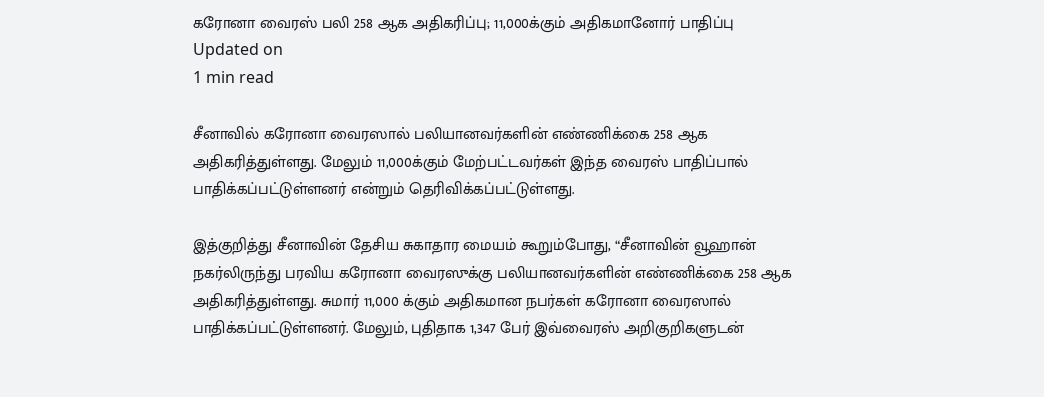கரோனா வைரஸ் பலி 258 ஆக அதிகரிப்பு; 11,000க்கும் அதிகமானோர் பாதிப்பு
Updated on
1 min read

சீனாவில் கரோனா வைரஸால் பலியானவர்களின் எண்ணிக்கை 258 ஆக அதிகரித்துள்ளது. மேலும் 11,000க்கும் மேற்பட்டவர்கள் இந்த வைரஸ் பாதிப்பால் பாதிக்கப்பட்டுள்ளனர் என்றும் தெரிவிக்கப்பட்டுள்ளது.

இத்குறித்து சீனாவின் தேசிய சுகாதார மையம் கூறும்போது, “சீனாவின் வூஹான் நகர்லிருந்து பரவிய கரோனா வைரஸுக்கு பலியானவர்களின் எண்ணிக்கை 258 ஆக அதிகரித்துள்ளது. சுமார் 11,000 க்கும் அதிகமான நபர்கள் கரோனா வைரஸால் பாதிக்கப்பட்டுள்ளனர். மேலும், புதிதாக 1,347 பேர் இவ்வைரஸ் அறிகுறிகளுடன்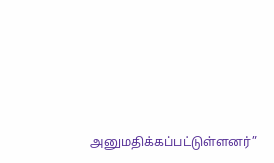அனுமதிக்கப்பட்டுள்ளனர்”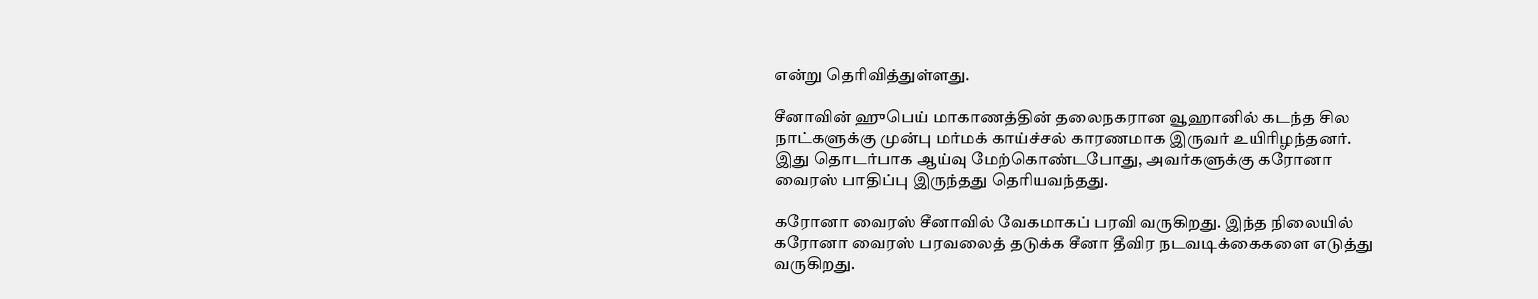என்று தெரிவித்துள்ளது.

சீனாவின் ஹுபெய் மாகாணத்தின் தலைநகரான வூஹானில் கடந்த சில நாட்களுக்கு முன்பு மர்மக் காய்ச்சல் காரணமாக இருவர் உயிரிழந்தனர். இது தொடர்பாக ஆய்வு மேற்கொண்டபோது, அவர்களுக்கு கரோனா வைரஸ் பாதிப்பு இருந்தது தெரியவந்தது.

கரோனா வைரஸ் சீனாவில் வேகமாகப் பரவி வருகிறது. இந்த நிலையில் கரோனா வைரஸ் பரவலைத் தடுக்க சீனா தீவிர நடவடிக்கைகளை எடுத்து வருகிறது.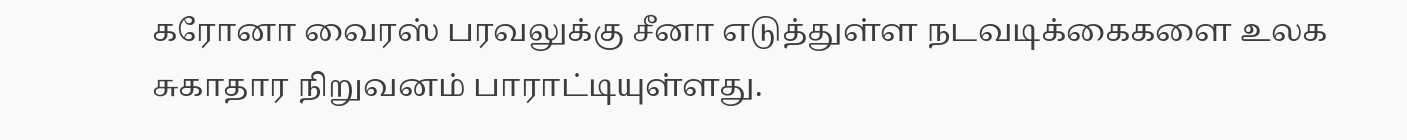கரோனா வைரஸ் பரவலுக்கு சீனா எடுத்துள்ள நடவடிக்கைகளை உலக சுகாதார நிறுவனம் பாராட்டியுள்ளது.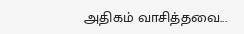அதிகம் வாசித்தவை...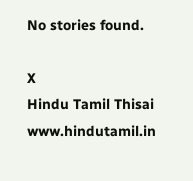No stories found.

X
Hindu Tamil Thisai
www.hindutamil.in